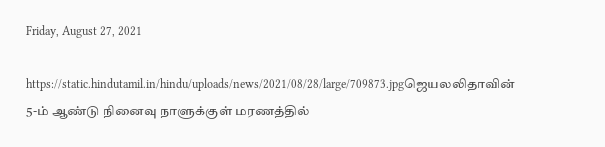Friday, August 27, 2021

https://static.hindutamil.in/hindu/uploads/news/2021/08/28/large/709873.jpgஜெயலலிதாவின் 5-ம் ஆண்டு நினைவு நாளுக்குள் மரணத்தில்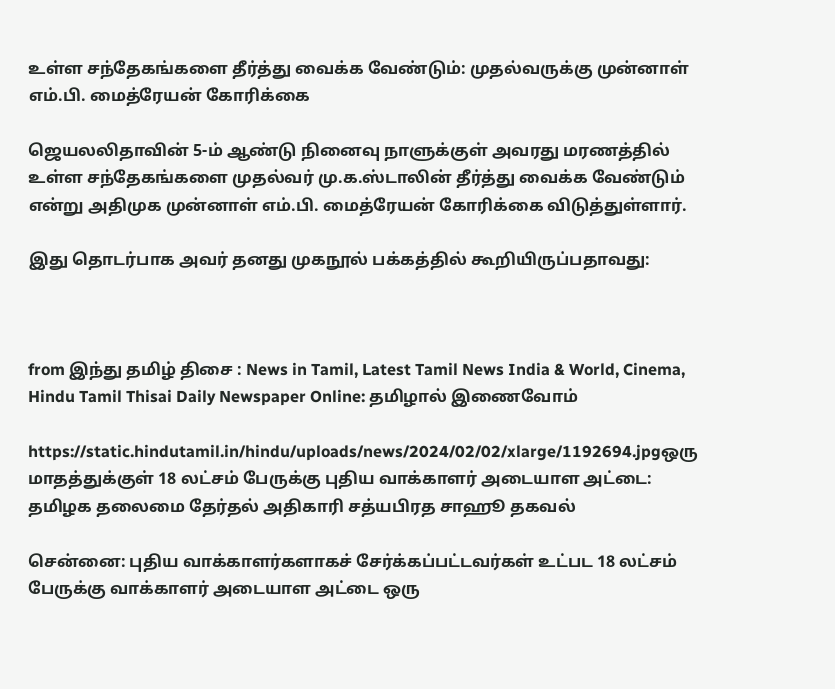உள்ள சந்தேகங்களை தீர்த்து வைக்க வேண்டும்: முதல்வருக்கு முன்னாள் எம்.பி. மைத்ரேயன் கோரிக்கை

ஜெயலலிதாவின் 5-ம் ஆண்டு நினைவு நாளுக்குள் அவரது மரணத்தில் உள்ள சந்தேகங்களை முதல்வர் மு.க.ஸ்டாலின் தீர்த்து வைக்க வேண்டும் என்று அதிமுக முன்னாள் எம்.பி. மைத்ரேயன் கோரிக்கை விடுத்துள்ளார்.

இது தொடர்பாக அவர் தனது முகநூல் பக்கத்தில் கூறியிருப்பதாவது:



from இந்து தமிழ் திசை : News in Tamil, Latest Tamil News India & World, Cinema, Hindu Tamil Thisai Daily Newspaper Online: தமிழால் இணைவோம்

https://static.hindutamil.in/hindu/uploads/news/2024/02/02/xlarge/1192694.jpgஒரு மாதத்துக்குள் 18 லட்சம் பேருக்கு புதிய வாக்காளர் அடையாள அட்டை: தமிழக தலைமை தேர்தல் அதிகாரி சத்யபிரத சாஹூ தகவல்

சென்னை: புதிய வாக்காளர்களாகச் சேர்க்கப்பட்டவர்கள் உட்பட 18 லட்சம் பேருக்கு வாக்காளர் அடையாள அட்டை ஒரு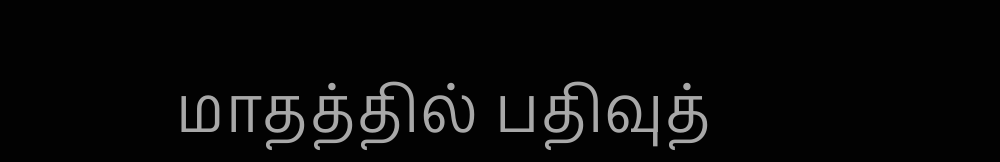மாதத்தில் பதிவுத்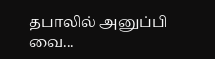தபாலில் அனுப்பி வை...